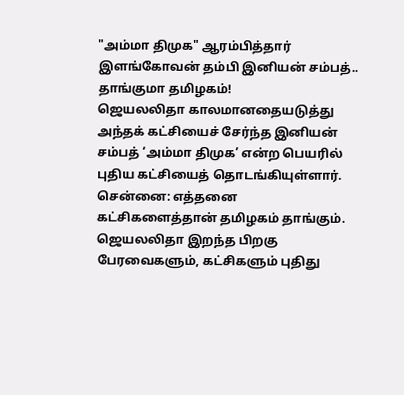"அம்மா திமுக" ஆரம்பித்தார் இளங்கோவன் தம்பி இனியன் சம்பத்.. தாங்குமா தமிழகம்!
ஜெயலலிதா காலமானதையடுத்து அந்தக் கட்சியைச் சேர்ந்த இனியன் சம்பத் ‘அம்மா திமுக’ என்ற பெயரில் புதிய கட்சியைத் தொடங்கியுள்ளார்.
சென்னை: எத்தனை கட்சிகளைத்தான் தமிழகம் தாங்கும். ஜெயலலிதா இறந்த பிறகு பேரவைகளும், கட்சிகளும் புதிது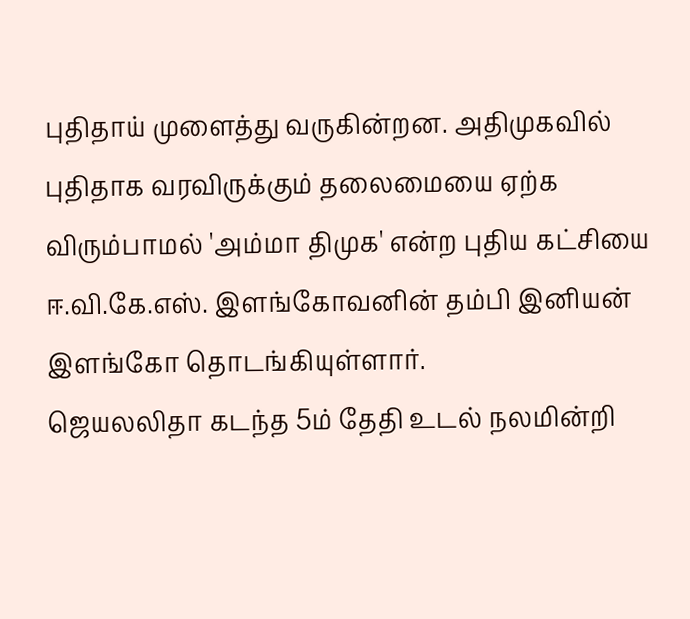புதிதாய் முளைத்து வருகின்றன. அதிமுகவில் புதிதாக வரவிருக்கும் தலைமையை ஏற்க விரும்பாமல் 'அம்மா திமுக' என்ற புதிய கட்சியை ஈ.வி.கே.எஸ். இளங்கோவனின் தம்பி இனியன் இளங்கோ தொடங்கியுள்ளார்.
ஜெயலலிதா கடந்த 5ம் தேதி உடல் நலமின்றி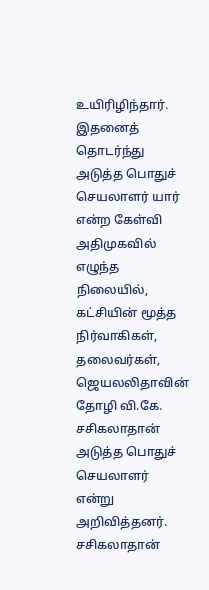உயிரிழிந்தார். இதனைத் தொடர்ந்து அடுத்த பொதுச் செயலாளர் யார் என்ற கேள்வி அதிமுகவில் எழுந்த நிலையில், கட்சியின் மூத்த நிர்வாகிகள், தலைவர்கள், ஜெயலலிதாவின் தோழி வி.கே. சசிகலாதான் அடுத்த பொதுச் செயலாளர் என்று அறிவித்தனர். சசிகலாதான்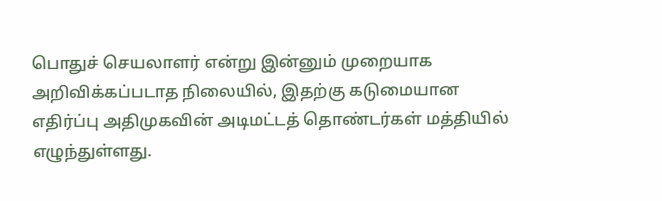பொதுச் செயலாளர் என்று இன்னும் முறையாக அறிவிக்கப்படாத நிலையில், இதற்கு கடுமையான எதிர்ப்பு அதிமுகவின் அடிமட்டத் தொண்டர்கள் மத்தியில் எழுந்துள்ளது.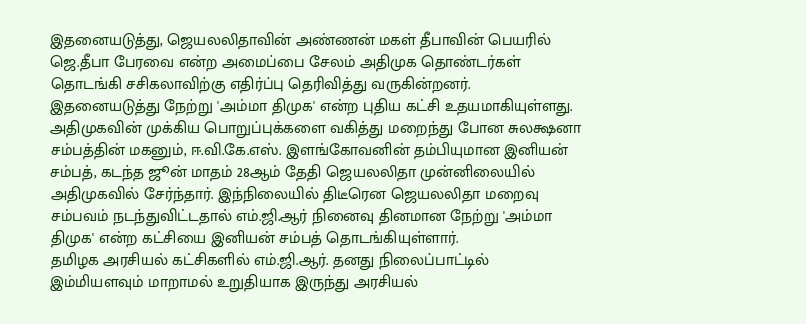இதனையடுத்து, ஜெயலலிதாவின் அண்ணன் மகள் தீபாவின் பெயரில் ஜெ.தீபா பேரவை என்ற அமைப்பை சேலம் அதிமுக தொண்டர்கள் தொடங்கி சசிகலாவிற்கு எதிர்ப்பு தெரிவித்து வருகின்றனர். இதனையடுத்து நேற்று 'அம்மா திமுக' என்ற புதிய கட்சி உதயமாகியுள்ளது.
அதிமுகவின் முக்கிய பொறுப்புக்களை வகித்து மறைந்து போன சுலக்ஷனா சம்பத்தின் மகனும், ஈ.வி.கே.எஸ். இளங்கோவனின் தம்பியுமான இனியன் சம்பத், கடந்த ஜூன் மாதம் 28ஆம் தேதி ஜெயலலிதா முன்னிலையில் அதிமுகவில் சேர்ந்தார். இந்நிலையில் திடீரென ஜெயலலிதா மறைவு சம்பவம் நடந்துவிட்டதால் எம்.ஜி.ஆர் நினைவு தினமான நேற்று 'அம்மா திமுக' என்ற கட்சியை இனியன் சம்பத் தொடங்கியுள்ளார்.
தமிழக அரசியல் கட்சிகளில் எம்.ஜி.ஆர். தனது நிலைப்பாட்டில் இம்மியளவும் மாறாமல் உறுதியாக இருந்து அரசியல்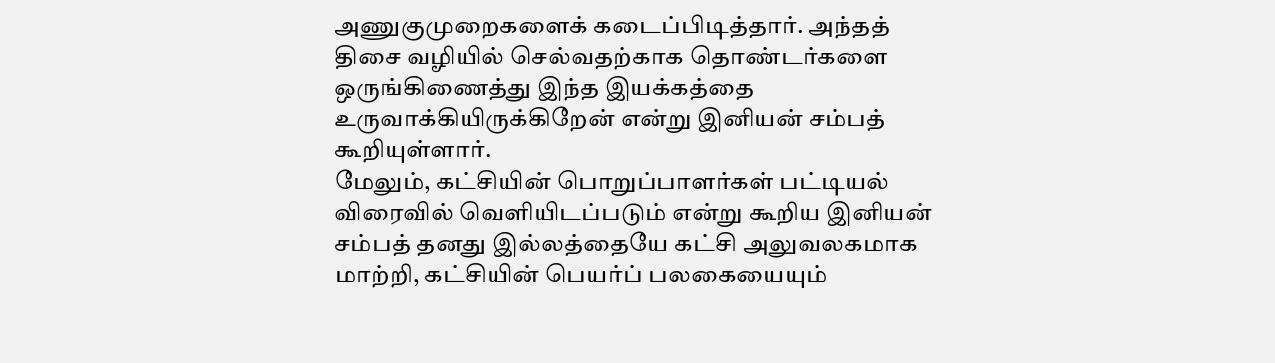அணுகுமுறைகளைக் கடைப்பிடித்தார். அந்தத் திசை வழியில் செல்வதற்காக தொண்டர்களை ஒருங்கிணைத்து இந்த இயக்கத்தை உருவாக்கியிருக்கிறேன் என்று இனியன் சம்பத் கூறியுள்ளார்.
மேலும், கட்சியின் பொறுப்பாளர்கள் பட்டியல் விரைவில் வெளியிடப்படும் என்று கூறிய இனியன் சம்பத் தனது இல்லத்தையே கட்சி அலுவலகமாக மாற்றி, கட்சியின் பெயர்ப் பலகையையும்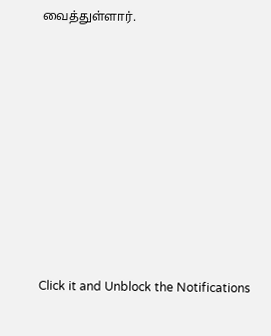வைத்துள்ளார்.












Click it and Unblock the Notifications